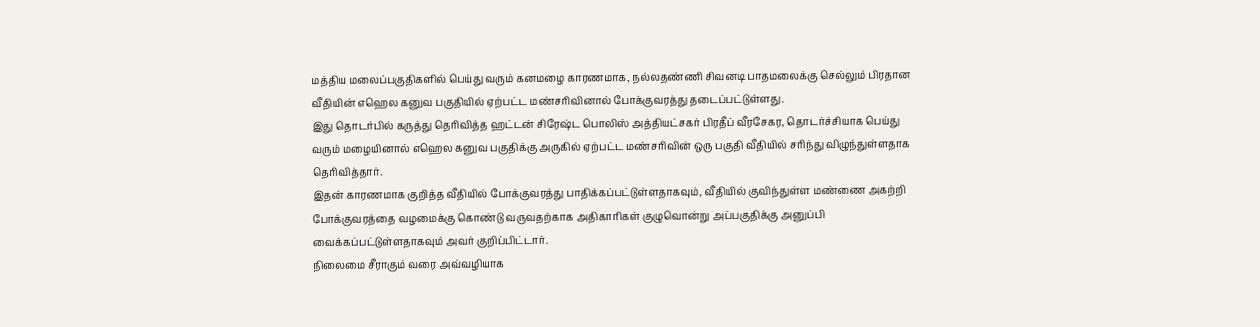மத்திய மலைப்பகுதிகளில் பெய்து வரும் கனமழை காரணமாக, நல்லதண்ணி சிவனடி பாதமலைக்கு செல்லும் பிரதான வீதியின் எஹெல கனுவ பகுதியில் ஏற்பட்ட மண்சரிவினால் போக்குவரத்து தடைப்பட்டுள்ளது.
இது தொடர்பில் கருத்து தெரிவித்த ஹட்டன் சிரேஷ்ட பொலிஸ் அத்தியட்சகர் பிரதீப் வீரசேகர, தொடர்ச்சியாக பெய்து வரும் மழையினால் எஹெல கனுவ பகுதிக்கு அருகில் ஏற்பட்ட மண்சரிவின் ஒரு பகுதி வீதியில் சரிந்து விழுந்துள்ளதாக தெரிவித்தார்.
இதன் காரணமாக குறித்த வீதியில் போக்குவரத்து பாதிக்கப்பட்டுள்ளதாகவும், வீதியில் குவிந்துள்ள மண்ணை அகற்றி போக்குவரத்தை வழமைக்கு கொண்டு வருவதற்காக அதிகாரிகள் குழுவொன்று அப்பகுதிக்கு அனுப்பி வைக்கப்பட்டுள்ளதாகவும் அவர் குறிப்பிட்டார்.
நிலைமை சீராகும் வரை அவ்வழியாக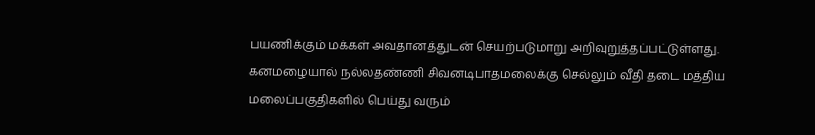பயணிக்கும் மக்கள் அவதானத்துடன் செயற்படுமாறு அறிவுறுத்தப்பட்டுள்ளது.
கனமழையால் நல்லதண்ணி சிவனடிபாதமலைக்கு செல்லும் வீதி தடை மத்திய மலைப்பகுதிகளில் பெய்து வரும்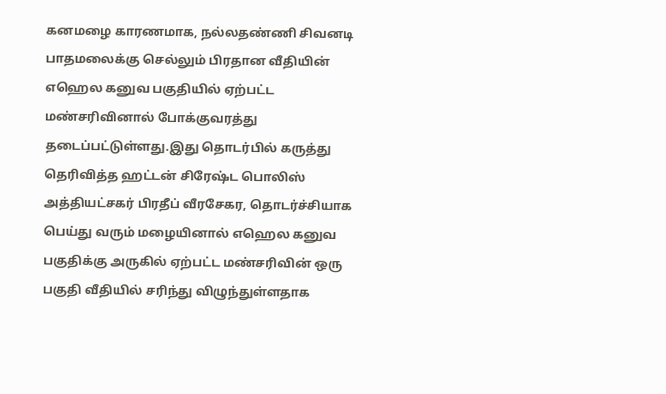கனமழை காரணமாக, நல்லதண்ணி சிவனடி பாதமலைக்கு செல்லும் பிரதான வீதியின் எஹெல கனுவ பகுதியில் ஏற்பட்ட மண்சரிவினால் போக்குவரத்து தடைப்பட்டுள்ளது.இது தொடர்பில் கருத்து தெரிவித்த ஹட்டன் சிரேஷ்ட பொலிஸ் அத்தியட்சகர் பிரதீப் வீரசேகர, தொடர்ச்சியாக பெய்து வரும் மழையினால் எஹெல கனுவ பகுதிக்கு அருகில் ஏற்பட்ட மண்சரிவின் ஒரு பகுதி வீதியில் சரிந்து விழுந்துள்ளதாக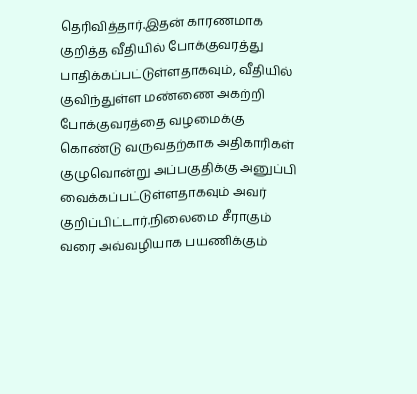தெரிவித்தார்.இதன் காரணமாக குறித்த வீதியில் போக்குவரத்து பாதிக்கப்பட்டுள்ளதாகவும், வீதியில் குவிந்துள்ள மண்ணை அகற்றி போக்குவரத்தை வழமைக்கு கொண்டு வருவதற்காக அதிகாரிகள் குழுவொன்று அப்பகுதிக்கு அனுப்பி வைக்கப்பட்டுள்ளதாகவும் அவர் குறிப்பிட்டார்.நிலைமை சீராகும் வரை அவ்வழியாக பயணிக்கும்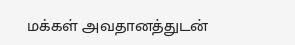மக்கள் அவதானத்துடன்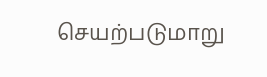செயற்படுமாறு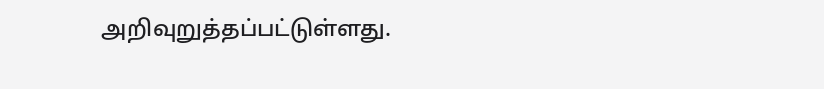அறிவுறுத்தப்பட்டுள்ளது.